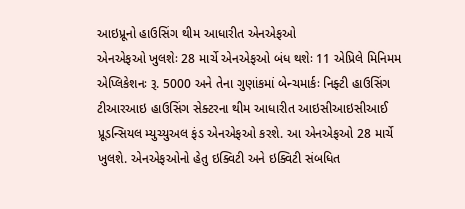આઇપ્રૂનો હાઉસિંગ થીમ આધારીત એનએફઓ
એનએફઓ ખુલશેઃ 28 માર્ચે એનએફઓ બંધ થશેઃ 11 એપ્રિલે મિનિમમ એપ્લિકેશનઃ રૂ. 5000 અને તેના ગુણાંકમાં બેન્ચમાર્કઃ નિફ્ટી હાઉસિંગ ટીઆરઆઇ હાઉસિંગ સેક્ટરના થીમ આધારીત આઇસીઆઇસીઆઈ પ્રૂડન્સિયલ મ્યુચ્યુઅલ ફંડ એનએફઓ કરશે. આ એનએફઓ 28 માર્ચે ખુલશે. એનએફઓનો હેતુ ઇક્વિટી અને ઇક્વિટી સંબધિત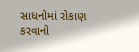સાધનોમાં રોકાણ કરવાનો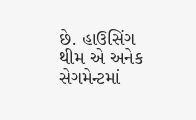છે. હાઉસિંગ થીમ એ અનેક સેગમેન્ટમાં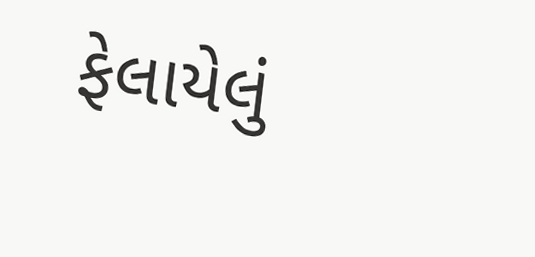ફેલાયેલું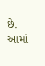છે. આમાં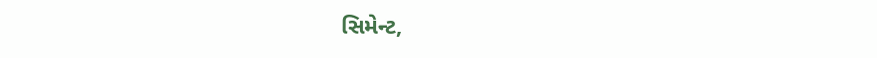સિમેન્ટ,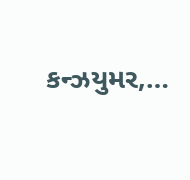કન્ઝયુમર,…